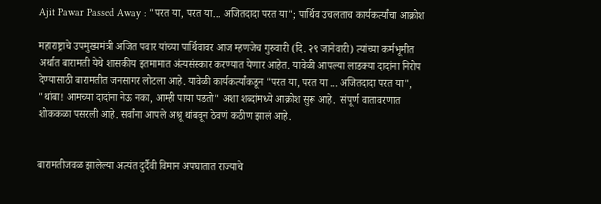Ajit Pawar Passed Away : "परत या, परत या... अजितदादा परत या"; पार्थिव उचलताच कार्यकर्त्यांचा आक्रोश

महाराष्ट्राचे उपमुख्यमंत्री अजित पवार यांच्या पार्थिवावर आज म्हणजेच गुरुवारी (दि. २९ जानेवारी) त्यांच्या कर्मभूमीत अर्थात बारामती येथे शासकीय इतमामात अंत्यसंस्कार करण्यात येणार आहेत. यावेळी आपल्या लाडक्या दादांना निरोप देण्यासाठी बारामतीत जनसागर लोटला आहे. यावेळी कार्यकर्त्यांकडून "परत या, परत या ... अजितदादा परत या", "थांबा! आमच्या दादांना नेऊ नका, आम्ही पाया पडतो" अशा शब्दांमध्ये आक्रोश सुरू आहे.  संपूर्ण वातावरणात शोककळा पसरली आहे. सर्वांना आपले अश्रू थांबवून ठेवणं कठीण झालं आहे.


बारामतीजवळ झालेल्या अत्यंत दुर्दैवी विमान अपघातात राज्याचे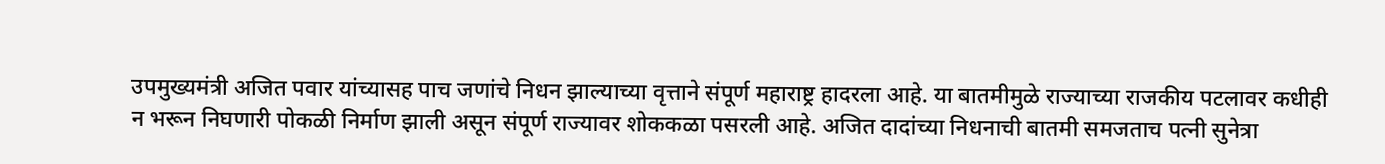उपमुख्यमंत्री अजित पवार यांच्यासह पाच जणांचे निधन झाल्याच्या वृत्ताने संपूर्ण महाराष्ट्र हादरला आहे. या बातमीमुळे राज्याच्या राजकीय पटलावर कधीही न भरून निघणारी पोकळी निर्माण झाली असून संपूर्ण राज्यावर शोककळा पसरली आहे. अजित दादांच्या निधनाची बातमी समजताच पत्नी सुनेत्रा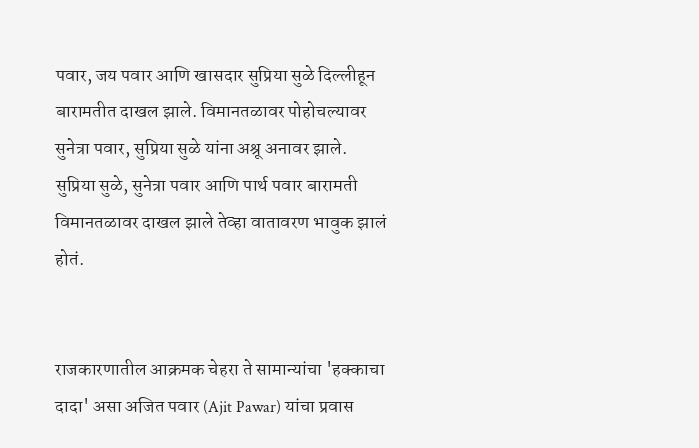पवार, जय पवार आणि खासदार सुप्रिया सुळे दिल्लीहून बारामतीत दाखल झाले. विमानतळावर पोहोचल्यावर सुनेत्रा पवार, सुप्रिया सुळे यांना अश्रू अनावर झाले. सुप्रिया सुळे, सुनेत्रा पवार आणि पार्थ पवार बारामती विमानतळावर दाखल झाले तेव्हा वातावरण भावुक झालं होतं.


राजकारणातील आक्रमक चेहरा ते सामान्यांचा 'हक्काचा दादा' असा अजित पवार (Ajit Pawar) यांचा प्रवास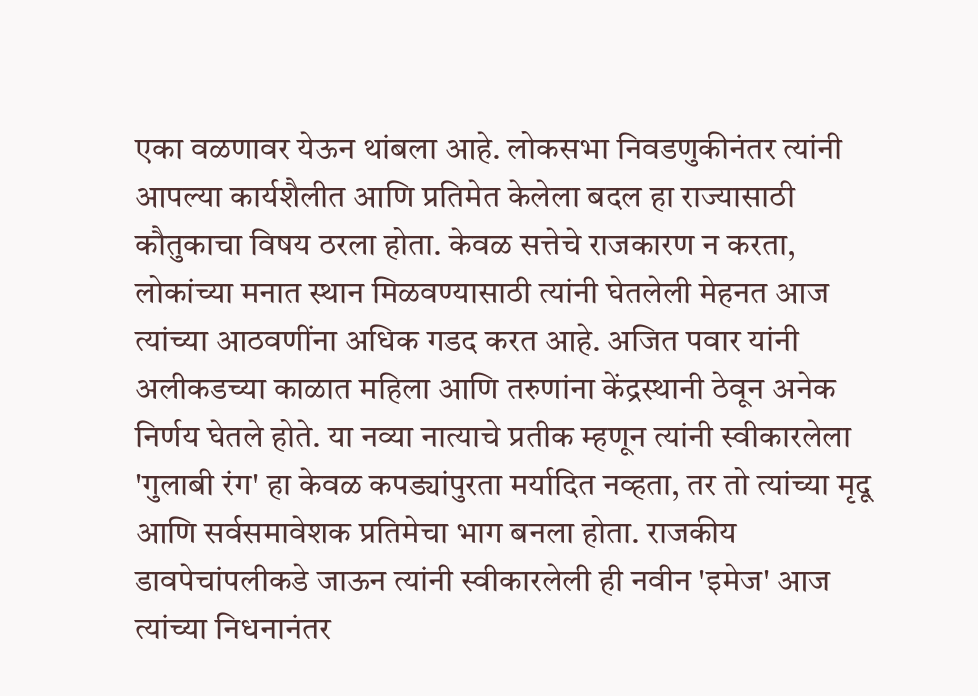एका वळणावर येऊन थांबला आहे. लोकसभा निवडणुकीनंतर त्यांनी आपल्या कार्यशैलीत आणि प्रतिमेत केलेला बदल हा राज्यासाठी कौतुकाचा विषय ठरला होता. केवळ सत्तेचे राजकारण न करता, लोकांच्या मनात स्थान मिळवण्यासाठी त्यांनी घेतलेली मेहनत आज त्यांच्या आठवणींना अधिक गडद करत आहे. अजित पवार यांनी अलीकडच्या काळात महिला आणि तरुणांना केंद्रस्थानी ठेवून अनेक निर्णय घेतले होते. या नव्या नात्याचे प्रतीक म्हणून त्यांनी स्वीकारलेला 'गुलाबी रंग' हा केवळ कपड्यांपुरता मर्यादित नव्हता, तर तो त्यांच्या मृदू आणि सर्वसमावेशक प्रतिमेचा भाग बनला होता. राजकीय डावपेचांपलीकडे जाऊन त्यांनी स्वीकारलेली ही नवीन 'इमेज' आज त्यांच्या निधनानंतर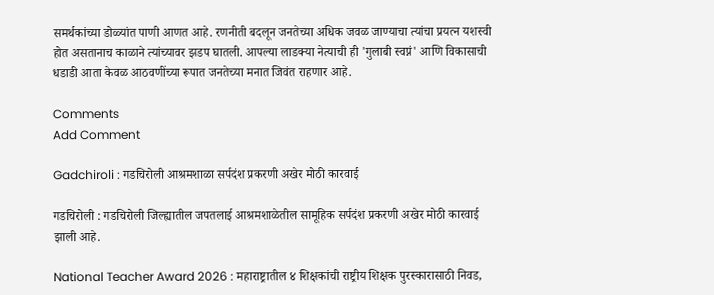समर्थकांच्या डोळ्यांत पाणी आणत आहे. रणनीती बदलून जनतेच्या अधिक जवळ जाण्याचा त्यांचा प्रयत्न यशस्वी होत असतानाच काळाने त्यांच्यावर झडप घातली. आपल्या लाडक्या नेत्याची ही 'गुलाबी स्वप्नं' आणि विकासाची धडाडी आता केवळ आठवणींच्या रूपात जनतेच्या मनात जिवंत राहणार आहे.

Comments
Add Comment

Gadchiroli : गडचिरोली आश्रमशाळा सर्पदंश प्रकरणी अखेर मोठी कारवाई

गडचिरोली : गडचिरोली जिल्ह्यातील जपतलाई आश्रमशाळेतील सामूहिक सर्पदंश प्रकरणी अखेर मोठी कारवाई झाली आहे.

National Teacher Award 2026 : महाराष्ट्रातील ४ शिक्षकांची राष्ट्रीय शिक्षक पुरस्कारासाठी निवड,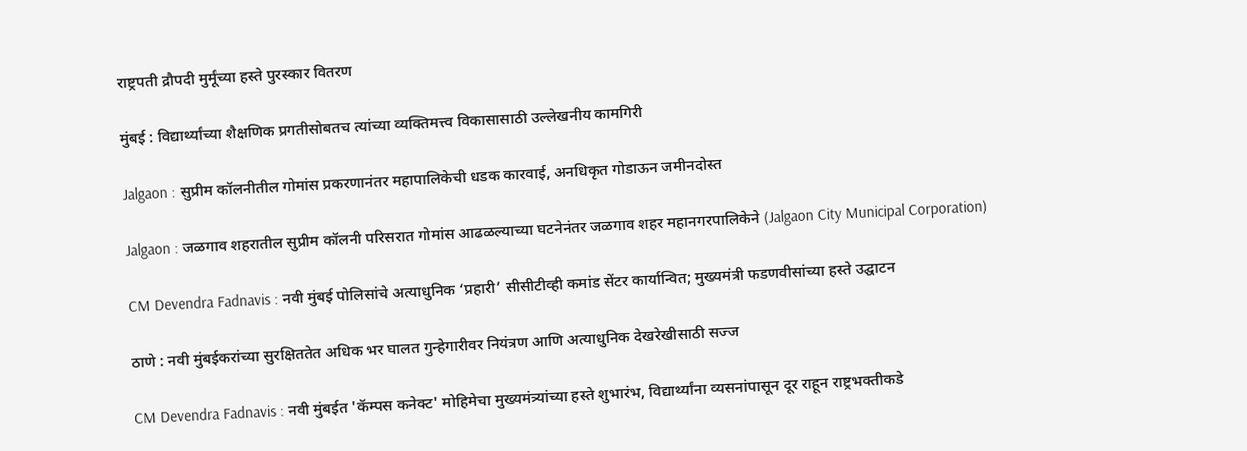राष्ट्रपती द्रौपदी मुर्मूंच्या हस्ते पुरस्कार वितरण

मुंबई : विद्यार्थ्यांच्या शैक्षणिक प्रगतीसोबतच त्यांच्या व्यक्तिमत्त्व विकासासाठी उल्लेखनीय कामगिरी

Jalgaon : सुप्रीम कॉलनीतील गोमांस प्रकरणानंतर महापालिकेची धडक कारवाई, अनधिकृत गोडाऊन जमीनदोस्त

Jalgaon : जळगाव शहरातील सुप्रीम कॉलनी परिसरात गोमांस आढळल्याच्या घटनेनंतर जळगाव शहर महानगरपालिकेने (Jalgaon City Municipal Corporation)

CM Devendra Fadnavis : नवी मुंबई पोलिसांचे अत्याधुनिक ‘प्रहारी’ सीसीटीव्ही कमांड सेंटर कार्यान्वित; मुख्यमंत्री फडणवीसांच्या हस्ते उद्घाटन

ठाणे : नवी मुंबईकरांच्या सुरक्षिततेत अधिक भर घालत गुन्हेगारीवर नियंत्रण आणि अत्याधुनिक देखरेखीसाठी सज्ज

CM Devendra Fadnavis : नवी मुंबईत 'कॅम्पस कनेक्ट' मोहिमेचा मुख्यमंत्र्यांच्या हस्ते शुभारंभ, विद्यार्थ्यांना व्यसनांपासून दूर राहून राष्ट्रभक्तीकडे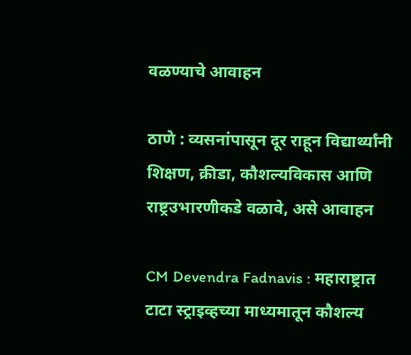वळण्याचे आवाहन

ठाणे : व्यसनांपासून दूर राहून विद्यार्थ्यांनी शिक्षण, क्रीडा, कौशल्यविकास आणि राष्ट्रउभारणीकडे वळावे, असे आवाहन

CM Devendra Fadnavis : महाराष्ट्रात टाटा स्ट्राइव्हच्या माध्यमातून कौशल्य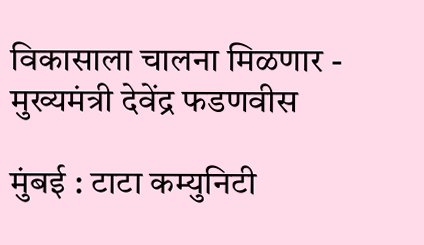विकासाला चालना मिळणार - मुख्यमंत्री देवेंद्र फडणवीस

मुंबई : टाटा कम्युनिटी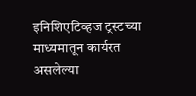इनिशिएटिव्हज ट्रस्टच्या माध्यमातून कार्यरत असलेल्या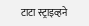टाटा स्ट्राइव्हने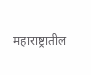महाराष्ट्रातील